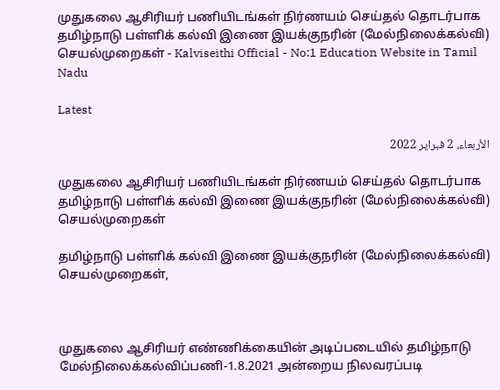முதுகலை ஆசிரியர் பணியிடங்கள் நிர்ணயம் செய்தல் தொடர்பாக தமிழ்நாடு பள்ளிக் கல்வி இணை இயக்குநரின் (மேல்நிலைக்கல்வி) செயல்முறைகள் - Kalviseithi Official - No:1 Education Website in Tamil Nadu

Latest

الأربعاء، 2 فبراير 2022

முதுகலை ஆசிரியர் பணியிடங்கள் நிர்ணயம் செய்தல் தொடர்பாக தமிழ்நாடு பள்ளிக் கல்வி இணை இயக்குநரின் (மேல்நிலைக்கல்வி) செயல்முறைகள்

தமிழ்நாடு பள்ளிக் கல்வி இணை இயக்குநரின் (மேல்நிலைக்கல்வி) செயல்முறைகள்,



முதுகலை ஆசிரியர் எண்ணிக்கையின் அடிப்படையில் தமிழ்நாடு மேல்நிலைக்கல்விப்பணி-1.8.2021 அன்றைய நிலவரப்படி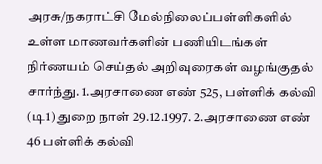அரசு/நகராட்சி மேல்நிலைப்பள்ளிகளில் உள்ள மாணவர்களின் பணியிடங்கள் நிர்ணயம் செய்தல் அறிவுரைகள் வழங்குதல் சார்ந்து. 1.அரசாணை எண் 525, பள்ளிக் கல்வி (டி1) துறை நாள் 29.12.1997. 2.அரசாணை எண் 46 பள்ளிக் கல்வி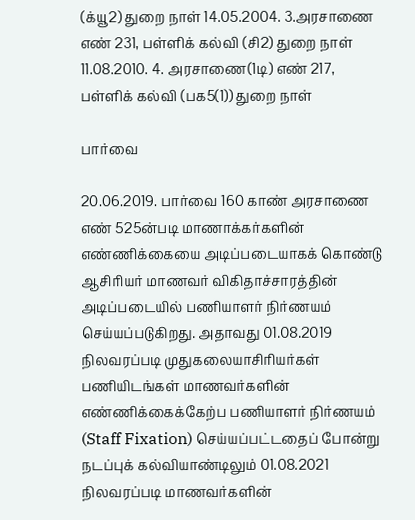(க்யூ2) துறை நாள் 14.05.2004. 3.அரசாணை எண் 231, பள்ளிக் கல்வி (சி2) துறை நாள் 11.08.2010. 4. அரசாணை(1டி) எண் 217, பள்ளிக் கல்வி (பக5(1)) துறை நாள்

பார்வை

20.06.2019. பார்வை 160 காண் அரசாணை எண் 525ன்படி மாணாக்கர்களின் எண்ணிக்கையை அடிப்படையாகக் கொண்டு ஆசிரியர் மாணவர் விகிதாச்சாரத்தின் அடிப்படையில் பணியாளர் நிர்ணயம் செய்யப்படுகிறது. அதாவது 01.08.2019 நிலவரப்படி முதுகலையாசிரியர்கள் பணியிடங்கள் மாணவர்களின் எண்ணிக்கைக்கேற்ப பணியாளர் நிர்ணயம் (Staff Fixation) செய்யப்பட்டதைப் போன்று நடப்புக் கல்வியாண்டிலும் 01.08.2021 நிலவரப்படி மாணவர்களின்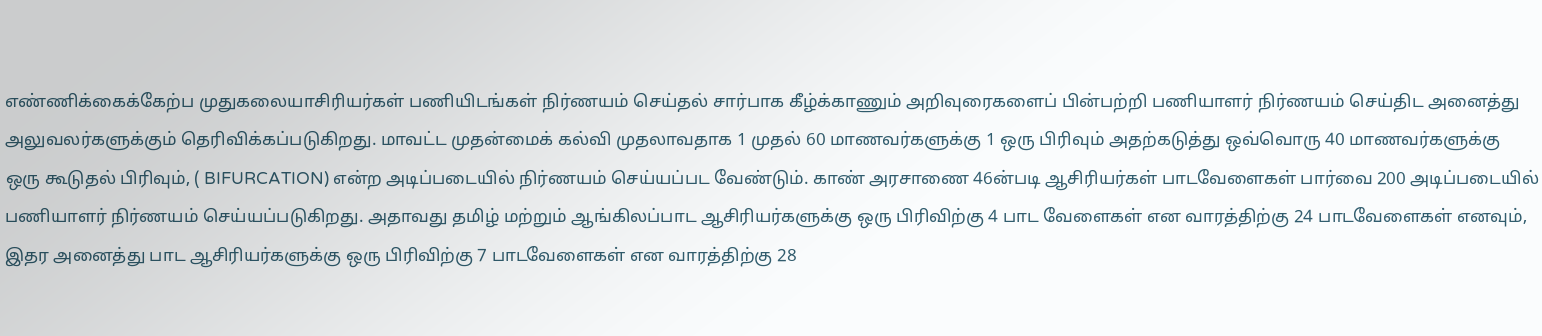எண்ணிக்கைக்கேற்ப முதுகலையாசிரியர்கள் பணியிடங்கள் நிர்ணயம் செய்தல் சார்பாக கீழ்க்காணும் அறிவுரைகளைப் பின்பற்றி பணியாளர் நிர்ணயம் செய்திட அனைத்து அலுவலர்களுக்கும் தெரிவிக்கப்படுகிறது. மாவட்ட முதன்மைக் கல்வி முதலாவதாக 1 முதல் 60 மாணவர்களுக்கு 1 ஒரு பிரிவும் அதற்கடுத்து ஒவ்வொரு 40 மாணவர்களுக்கு ஒரு கூடுதல் பிரிவும், ( BIFURCATION) என்ற அடிப்படையில் நிர்ணயம் செய்யப்பட வேண்டும். காண் அரசாணை 46ன்படி ஆசிரியர்கள் பாடவேளைகள் பார்வை 200 அடிப்படையில் பணியாளர் நிர்ணயம் செய்யப்படுகிறது. அதாவது தமிழ் மற்றும் ஆங்கிலப்பாட ஆசிரியர்களுக்கு ஒரு பிரிவிற்கு 4 பாட வேளைகள் என வாரத்திற்கு 24 பாடவேளைகள் எனவும், இதர அனைத்து பாட ஆசிரியர்களுக்கு ஒரு பிரிவிற்கு 7 பாடவேளைகள் என வாரத்திற்கு 28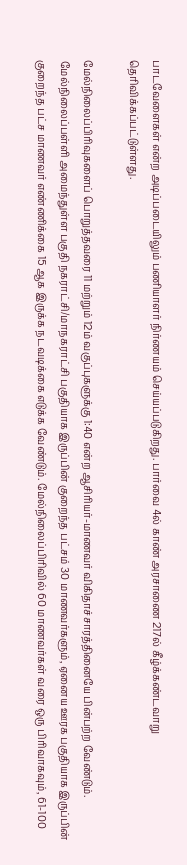பாடவேளைகள் என்ற அடிப்படையிலும் பணியாளர் நிர்ணயம் செய்யப்படுகிறது. பார்வை 4ல் காண் அரசாணை 217ல் கீழ்க்கண்டவாறு தெரிவிக்கப்பட்டுள்ளது.

மேல்நிலைப்பிரிவுகளைப் பொறுத்தவரை 11 மற்றும் 12ம் வகுப்புகளுக்கு 1:40 என்ற ஆசிரியர்-மாணவர் விகிதாச்சாரத்தினையே பின்பற்ற வேண்டும். மேல்நிலைப்பள்ளி அமைந்துள்ள பகுதி நகராட்சி/மாநகராட்சி பகுதியாக இருப்பின் குறைந்த பட்சம் 30 மாணவர்களும், ஏனைய ஊரக பகுதியாக இருப்பின் குறைந்த பட்ச மாணவர் எண்ணிக்கை 15 ஆக இருக்க நடவடிக்கை எடுக்க வேண்டும். மேல்நிலைப்பிரிவில் 60 மாணவர்கள் வரை ஒரு பிரிவாகவும், 61-100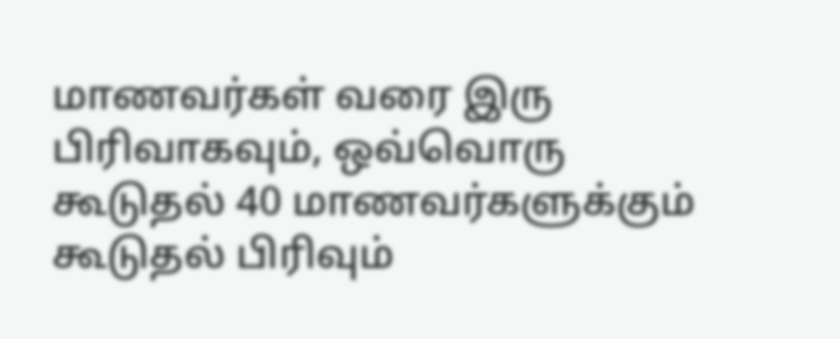மாணவர்கள் வரை இரு பிரிவாகவும், ஒவ்வொரு கூடுதல் 40 மாணவர்களுக்கும் கூடுதல் பிரிவும்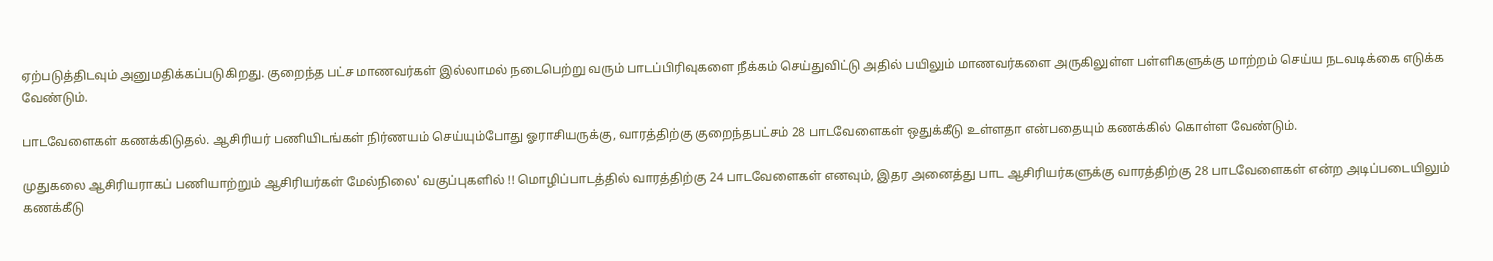ஏற்படுத்திடவும் அனுமதிக்கப்படுகிறது. குறைந்த பட்ச மாணவர்கள் இல்லாமல் நடைபெற்று வரும் பாடப்பிரிவுகளை நீக்கம் செய்துவிட்டு அதில் பயிலும் மாணவர்களை அருகிலுள்ள பள்ளிகளுக்கு மாற்றம் செய்ய நடவடிக்கை எடுக்க வேண்டும்.

பாடவேளைகள் கணக்கிடுதல். ஆசிரியர் பணியிடங்கள் நிர்ணயம் செய்யும்போது ஓராசியருக்கு, வாரத்திற்கு குறைந்தபட்சம் 28 பாடவேளைகள் ஒதுக்கீடு உள்ளதா என்பதையும் கணக்கில் கொள்ள வேண்டும்.

முதுகலை ஆசிரியராகப் பணியாற்றும் ஆசிரியர்கள் மேல்நிலை' வகுப்புகளில் !! மொழிப்பாடத்தில் வாரத்திற்கு 24 பாடவேளைகள் எனவும், இதர அனைத்து பாட ஆசிரியர்களுக்கு வாரத்திற்கு 28 பாடவேளைகள் என்ற அடிப்படையிலும் கணக்கீடு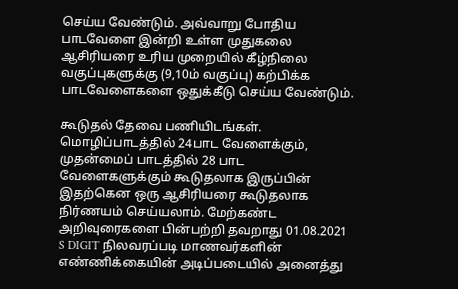செய்ய வேண்டும். அவ்வாறு போதிய பாடவேளை இன்றி உள்ள முதுகலை ஆசிரியரை உரிய முறையில் கீழ்நிலை வகுப்புகளுக்கு (9,10ம் வகுப்பு) கற்பிக்க பாடவேளைகளை ஒதுக்கீடு செய்ய வேண்டும்.

கூடுதல் தேவை பணியிடங்கள். மொழிப்பாடத்தில் 24பாட வேளைக்கும், முதன்மைப் பாடத்தில் 28 பாட வேளைகளுக்கும் கூடுதலாக இருப்பின் இதற்கென ஒரு ஆசிரியரை கூடுதலாக நிர்ணயம் செய்யலாம். மேற்கண்ட அறிவுரைகளை பின்பற்றி தவறாது 01.08.2021 S DIGIT நிலவரப்படி மாணவர்களின் எண்ணிக்கையின் அடிப்படையில் அனைத்து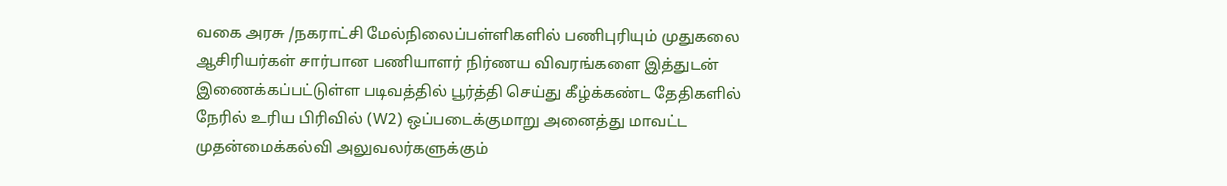வகை அரசு /நகராட்சி மேல்நிலைப்பள்ளிகளில் பணிபுரியும் முதுகலை ஆசிரியர்கள் சார்பான பணியாளர் நிர்ணய விவரங்களை இத்துடன் இணைக்கப்பட்டுள்ள படிவத்தில் பூர்த்தி செய்து கீழ்க்கண்ட தேதிகளில் நேரில் உரிய பிரிவில் (W2) ஒப்படைக்குமாறு அனைத்து மாவட்ட முதன்மைக்கல்வி அலுவலர்களுக்கும்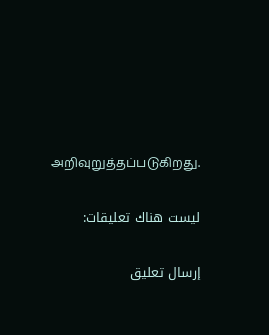அறிவுறுத்தப்படுகிறது.

ليست هناك تعليقات:

إرسال تعليق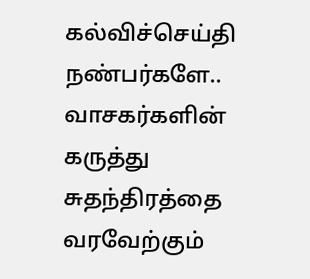கல்விச்செய்தி நண்பர்களே.. வாசகர்களின் கருத்து சுதந்திரத்தை வரவேற்கும்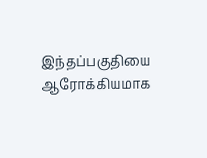இந்தப்பகுதியை ஆரோக்கியமாக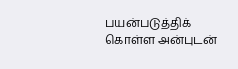பயன்படுத்திக் கொள்ள அன்புடன்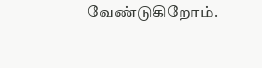வேண்டுகிறோம்.